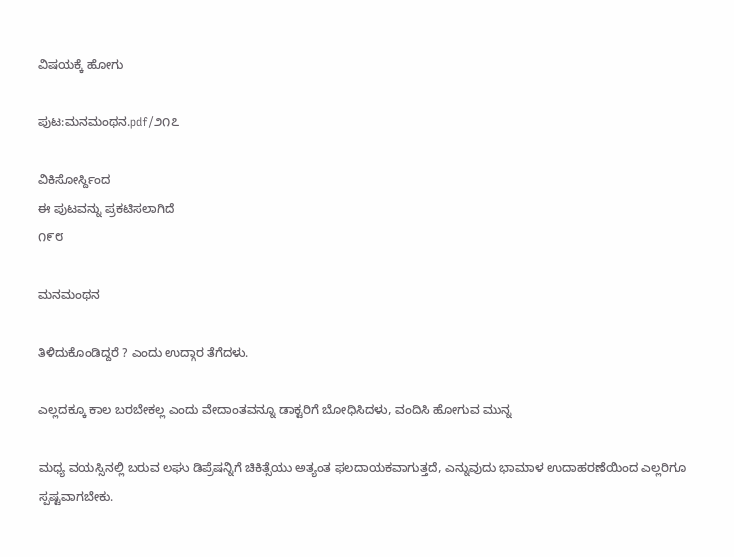ವಿಷಯಕ್ಕೆ ಹೋಗು

ಪುಟ:ಮನಮಂಥನ.pdf/೨೧೭

ವಿಕಿಸೋರ್ಸ್ದಿಂದ
ಈ ಪುಟವನ್ನು ಪ್ರಕಟಿಸಲಾಗಿದೆ
೧೯೮

ಮನಮಂಥನ

ತಿಳಿದುಕೊಂಡಿದ್ದರೆ ? ಎಂದು ಉದ್ಗಾರ ತೆಗೆದಳು.

ಎಲ್ಲದಕ್ಕೂ ಕಾಲ ಬರಬೇಕಲ್ಲ ಎಂದು ವೇದಾಂತವನ್ನೂ ಡಾಕ್ಟರಿಗೆ ಬೋಧಿಸಿದಳು, ವಂದಿಸಿ ಹೋಗುವ ಮುನ್ನ

ಮಧ್ಯ ವಯಸ್ಸಿನಲ್ಲಿ ಬರುವ ಲಘು ಡಿಪ್ರೆಷನ್ನಿಗೆ ಚಿಕಿತ್ಸೆಯು ಅತ್ಯಂತ ಫಲದಾಯಕವಾಗುತ್ತದೆ, ಎನ್ನುವುದು ಭಾಮಾಳ ಉದಾಹರಣೆಯಿಂದ ಎಲ್ಲರಿಗೂ ಸ್ಪಷ್ಟವಾಗಬೇಕು.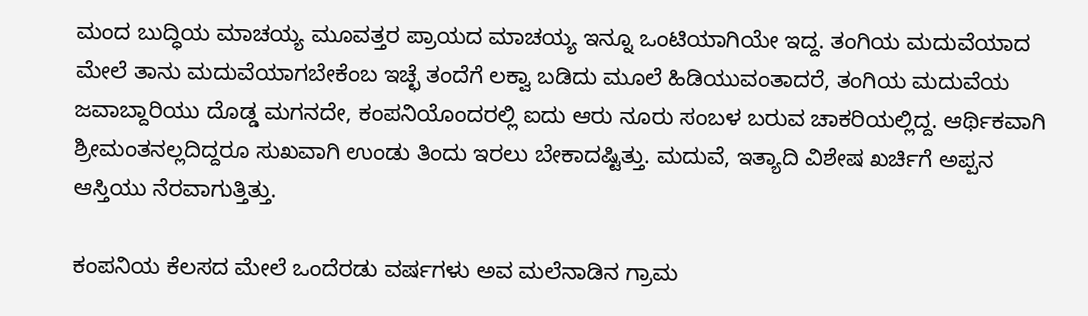ಮಂದ ಬುದ್ಧಿಯ ಮಾಚಯ್ಯ ಮೂವತ್ತರ ಪ್ರಾಯದ ಮಾಚಯ್ಯ ಇನ್ನೂ ಒಂಟಿಯಾಗಿಯೇ ಇದ್ದ. ತಂಗಿಯ ಮದುವೆಯಾದ ಮೇಲೆ ತಾನು ಮದುವೆಯಾಗಬೇಕೆಂಬ ಇಚ್ಛೆ ತಂದೆಗೆ ಲಕ್ವಾ ಬಡಿದು ಮೂಲೆ ಹಿಡಿಯುವಂತಾದರೆ, ತಂಗಿಯ ಮದುವೆಯ ಜವಾಬ್ದಾರಿಯು ದೊಡ್ಡ ಮಗನದೇ, ಕಂಪನಿಯೊಂದರಲ್ಲಿ ಐದು ಆರು ನೂರು ಸಂಬಳ ಬರುವ ಚಾಕರಿಯಲ್ಲಿದ್ದ. ಆರ್ಥಿಕವಾಗಿ ಶ್ರೀಮಂತನಲ್ಲದಿದ್ದರೂ ಸುಖವಾಗಿ ಉಂಡು ತಿಂದು ಇರಲು ಬೇಕಾದಷ್ಟಿತ್ತು. ಮದುವೆ, ಇತ್ಯಾದಿ ವಿಶೇಷ ಖರ್ಚಿಗೆ ಅಪ್ಪನ ಆಸ್ತಿಯು ನೆರವಾಗುತ್ತಿತ್ತು.

ಕಂಪನಿಯ ಕೆಲಸದ ಮೇಲೆ ಒಂದೆರಡು ವರ್ಷಗಳು ಅವ ಮಲೆನಾಡಿನ ಗ್ರಾಮ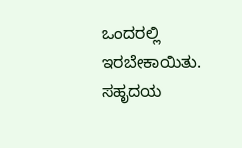ಒಂದರಲ್ಲಿ ಇರಬೇಕಾಯಿತು. ಸಹೃದಯ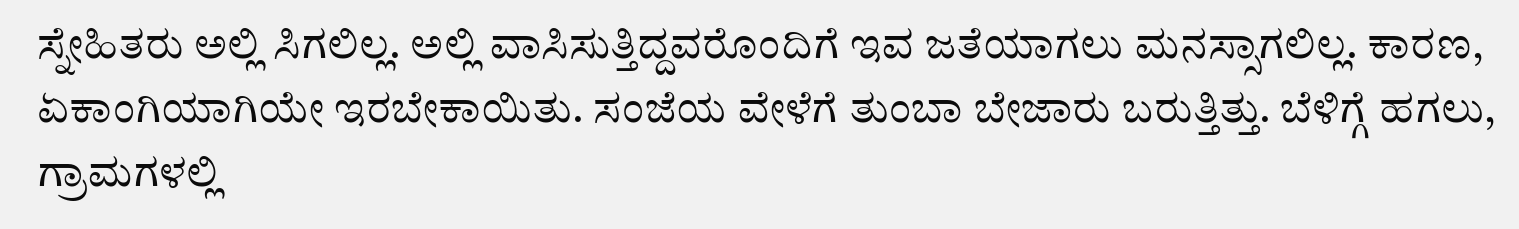ಸ್ನೇಹಿತರು ಅಲ್ಲಿ ಸಿಗಲಿಲ್ಲ. ಅಲ್ಲಿ ವಾಸಿಸುತ್ತಿದ್ದವರೊಂದಿಗೆ ಇವ ಜತೆಯಾಗಲು ಮನಸ್ಸಾಗಲಿಲ್ಲ. ಕಾರಣ, ಏಕಾಂಗಿಯಾಗಿಯೇ ಇರಬೇಕಾಯಿತು. ಸಂಜೆಯ ವೇಳೆಗೆ ತುಂಬಾ ಬೇಜಾರು ಬರುತ್ತಿತ್ತು. ಬೆಳಿಗ್ಗೆ ಹಗಲು, ಗ್ರಾಮಗಳಲ್ಲಿ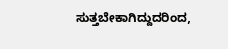ಸುತ್ತಬೇಕಾಗಿದ್ದುದರಿಂದ,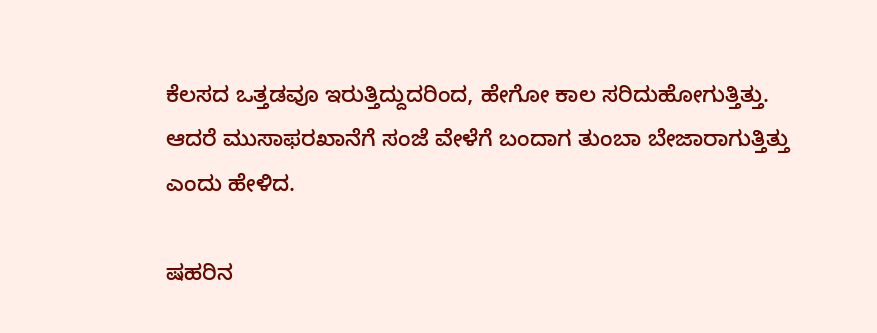ಕೆಲಸದ ಒತ್ತಡವೂ ಇರುತ್ತಿದ್ದುದರಿಂದ, ಹೇಗೋ ಕಾಲ ಸರಿದುಹೋಗುತ್ತಿತ್ತು. ಆದರೆ ಮುಸಾಫರಖಾನೆಗೆ ಸಂಜೆ ವೇಳೆಗೆ ಬಂದಾಗ ತುಂಬಾ ಬೇಜಾರಾಗುತ್ತಿತ್ತು ಎಂದು ಹೇಳಿದ.

ಷಹರಿನ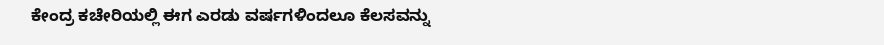ಕೇಂದ್ರ ಕಚೇರಿಯಲ್ಲಿ ಈಗ ಎರಡು ವರ್ಷಗಳಿಂದಲೂ ಕೆಲಸವನ್ನು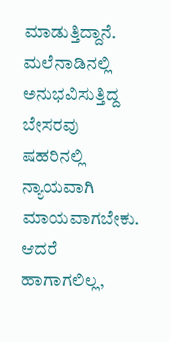ಮಾಡುತ್ತಿದ್ದಾನೆ. ಮಲೆನಾಡಿನಲ್ಲಿ ಅನುಭವಿಸುತ್ತಿದ್ದ ಬೇಸರವು ಷಹರಿನಲ್ಲಿ ನ್ಯಾಯವಾಗಿ ಮಾಯವಾಗಬೇಕು. ಆದರೆ ಹಾಗಾಗಲಿಲ್ಲ,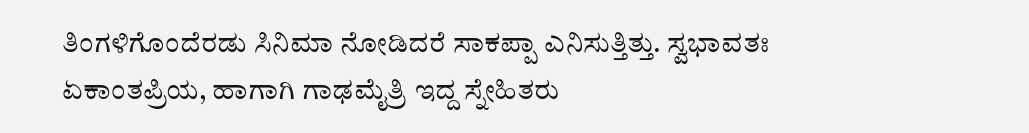ತಿಂಗಳಿಗೊಂದೆರಡು ಸಿನಿಮಾ ನೋಡಿದರೆ ಸಾಕಪ್ಪಾ ಎನಿಸುತ್ತಿತ್ತು. ಸ್ವಭಾವತಃ ಏಕಾಂತಪ್ರಿಯ, ಹಾಗಾಗಿ ಗಾಢಮೈತ್ರಿ ಇದ್ದ ಸ್ನೇಹಿತರು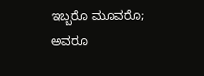ಇಬ್ಬರೊ ಮೂವರೊ; ಅವರೂ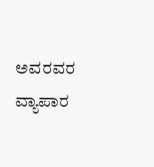ಅವರವರ ವ್ಯಾಪಾರ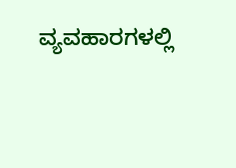ವ್ಯವಹಾರಗಳಲ್ಲಿ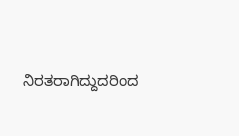ನಿರತರಾಗಿದ್ದುದರಿಂದ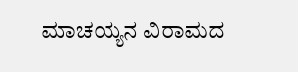ಮಾಚಯ್ಯನ ವಿರಾಮದ